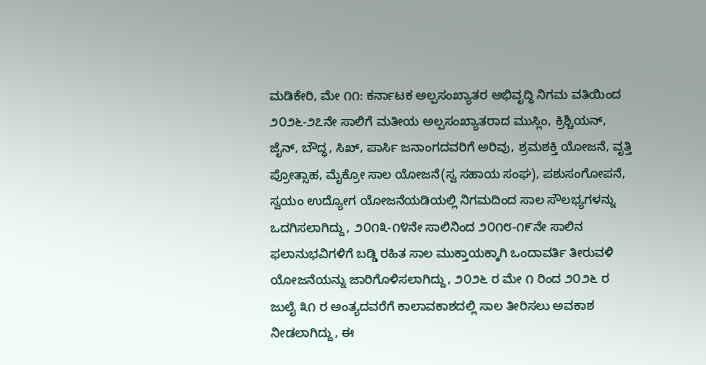ಮಡಿಕೇರಿ, ಮೇ ೧೧: ಕರ್ನಾಟಕ ಅಲ್ಪಸಂಖ್ಯಾತರ ಅಭಿವೃದ್ಧಿ ನಿಗಮ ವತಿಯಿಂದ ೨೦೨೬-೨೭ನೇ ಸಾಲಿಗೆ ಮತೀಯ ಅಲ್ಪಸಂಖ್ಯಾತರಾದ ಮುಸ್ಲಿಂ, ಕ್ರಿಶ್ಚಿಯನ್, ಜೈನ್, ಬೌದ್ಧ, ಸಿಖ್, ಪಾರ್ಸಿ ಜನಾಂಗದವರಿಗೆ ಅರಿವು, ಶ್ರಮಶಕ್ತಿ ಯೋಜನೆ, ವೃತ್ತಿ ಪ್ರೋತ್ಸಾಹ, ಮೈಕ್ರೋ ಸಾಲ ಯೋಜನೆ(ಸ್ವ ಸಹಾಯ ಸಂಘ), ಪಶುಸಂಗೋಪನೆ, ಸ್ವಯಂ ಉದ್ಯೋಗ ಯೋಜನೆಯಡಿಯಲ್ಲಿ ನಿಗಮದಿಂದ ಸಾಲ ಸೌಲಭ್ಯಗಳನ್ನು ಒದಗಿಸಲಾಗಿದ್ದು, ೨೦೧೩-೧೪ನೇ ಸಾಲಿನಿಂದ ೨೦೧೮-೧೯ನೇ ಸಾಲಿನ ಫಲಾನುಭವಿಗಳಿಗೆ ಬಡ್ಡಿ ರಹಿತ ಸಾಲ ಮುಕ್ತಾಯಕ್ಕಾಗಿ ಒಂದಾವರ್ತಿ ತೀರುವಳಿ ಯೋಜನೆಯನ್ನು ಜಾರಿಗೊಳಿಸಲಾಗಿದ್ದು, ೨೦೨೬ ರ ಮೇ ೧ ರಿಂದ ೨೦೨೬ ರ ಜುಲೈ ೩೧ ರ ಅಂತ್ಯದವರೆಗೆ ಕಾಲಾವಕಾಶದಲ್ಲಿ ಸಾಲ ತೀರಿಸಲು ಅವಕಾಶ ನೀಡಲಾಗಿದ್ದು, ಈ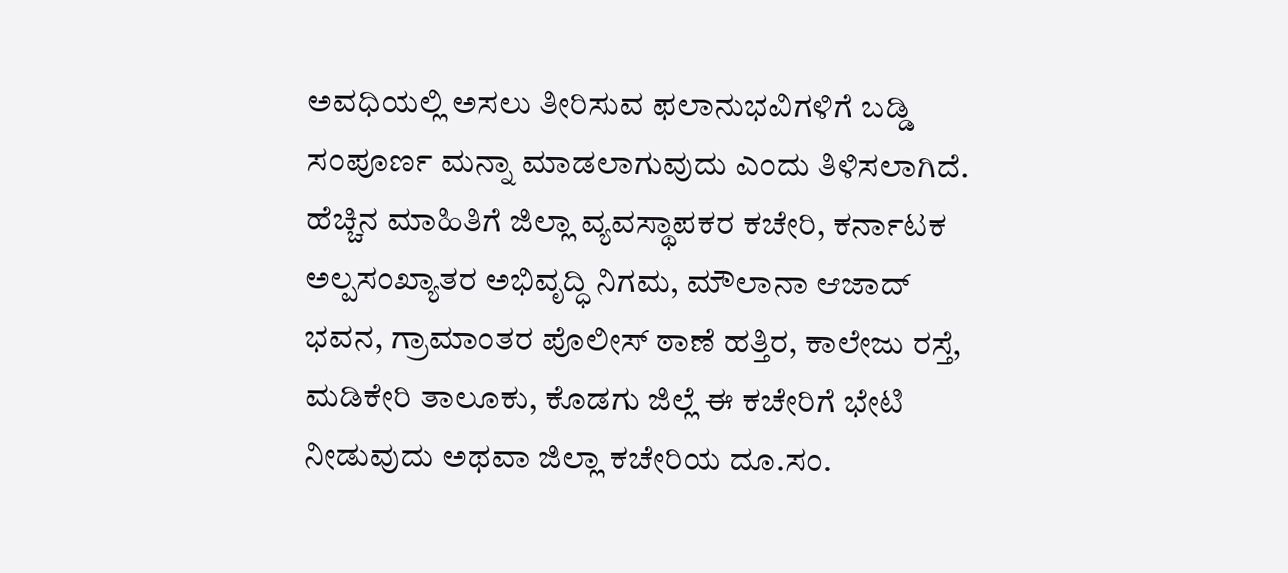ಅವಧಿಯಲ್ಲಿ ಅಸಲು ತೀರಿಸುವ ಫಲಾನುಭವಿಗಳಿಗೆ ಬಡ್ಡಿ ಸಂಪೂರ್ಣ ಮನ್ನಾ ಮಾಡಲಾಗುವುದು ಎಂದು ತಿಳಿಸಲಾಗಿದೆ.
ಹೆಚ್ಚಿನ ಮಾಹಿತಿಗೆ ಜಿಲ್ಲಾ ವ್ಯವಸ್ಥಾಪಕರ ಕಚೇರಿ, ಕರ್ನಾಟಕ ಅಲ್ಪಸಂಖ್ಯಾತರ ಅಭಿವೃದ್ಧಿ ನಿಗಮ, ಮೌಲಾನಾ ಆಜಾದ್ ಭವನ, ಗ್ರಾಮಾಂತರ ಪೊಲೀಸ್ ಠಾಣೆ ಹತ್ತಿರ, ಕಾಲೇಜು ರಸ್ತೆ, ಮಡಿಕೇರಿ ತಾಲೂಕು, ಕೊಡಗು ಜಿಲ್ಲೆ ಈ ಕಚೇರಿಗೆ ಭೇಟಿ ನೀಡುವುದು ಅಥವಾ ಜಿಲ್ಲಾ ಕಚೇರಿಯ ದೂ.ಸಂ.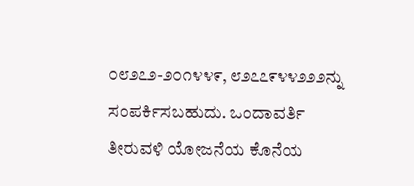೦೮೨೭೨-೨೦೧೪೪೯, ೮೨೭೭೯೪೪೨೨೨ನ್ನು ಸಂಪರ್ಕಿಸಬಹುದು. ಒಂದಾವರ್ತಿ ತೀರುವಳಿ ಯೋಜನೆಯ ಕೊನೆಯ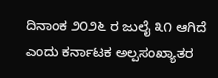ದಿನಾಂಕ ೨೦೨೬ ರ ಜುಲೈ ೩೧ ಆಗಿದೆ ಎಂದು ಕರ್ನಾಟಕ ಅಲ್ಪಸಂಖ್ಯಾತರ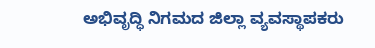ಅಭಿವೃದ್ಧಿ ನಿಗಮದ ಜಿಲ್ಲಾ ವ್ಯವಸ್ಥಾಪಕರು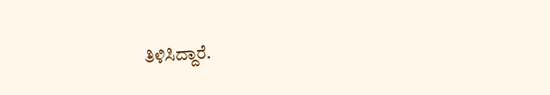ತಿಳಿಸಿದ್ದಾರೆ.